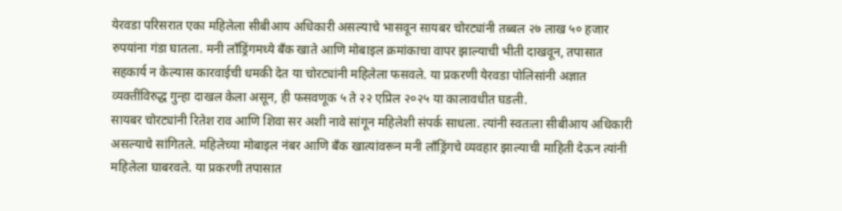येरवडा परिसरात एका महिलेला सीबीआय अधिकारी असल्याचे भासवून सायबर चोरट्यांनी तब्बल २७ लाख ५० हजार रुपयांना गंडा घातला. मनी लाँड्रिंगमध्ये बँक खाते आणि मोबाइल क्रमांकाचा वापर झाल्याची भीती दाखवून, तपासात सहकार्य न केल्यास कारवाईची धमकी देत या चोरट्यांनी महिलेला फसवले. या प्रकरणी येरवडा पोलिसांनी अज्ञात व्यक्तींविरुद्ध गुन्हा दाखल केला असून, ही फसवणूक ५ ते २२ एप्रिल २०२५ या कालावधीत घडली.
सायबर चोरट्यांनी रितेश राव आणि शिवा सर अशी नावे सांगून महिलेशी संपर्क साधला. त्यांनी स्वतःला सीबीआय अधिकारी असल्याचे सांगितले. महिलेच्या मोबाइल नंबर आणि बँक खात्यांवरून मनी लाँड्रिंगचे व्यवहार झाल्याची माहिती देऊन त्यांनी महिलेला घाबरवले. या प्रकरणी तपासात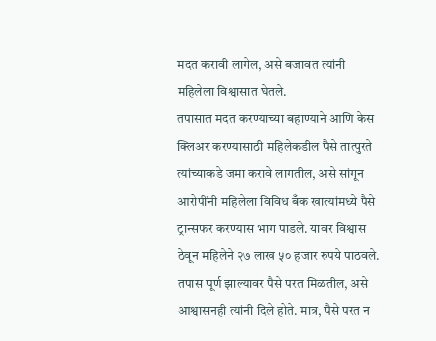मदत करावी लागेल, असे बजावत त्यांनी महिलेला विश्वासात घेतले.
तपासात मदत करण्याच्या बहाण्याने आणि केस क्लिअर करण्यासाठी महिलेकडील पैसे तात्पुरते त्यांच्याकडे जमा करावे लागतील, असे सांगून आरोपींनी महिलेला विविध बँक खात्यांमध्ये पैसे ट्रान्सफर करण्यास भाग पाडले. यावर विश्वास ठेवून महिलेने २७ लाख ५० हजार रुपये पाठवले. तपास पूर्ण झाल्यावर पैसे परत मिळतील, असे आश्वासनही त्यांनी दिले होते. मात्र, पैसे परत न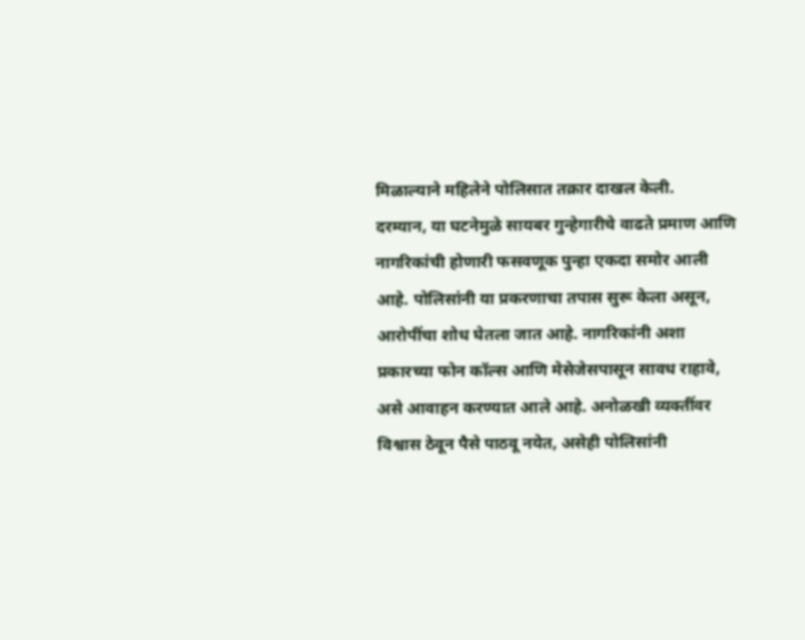मिळाल्याने महिलेने पोलिसात तक्रार दाखल केली.
दरम्यान, या घटनेमुळे सायबर गुन्हेगारीचे वाढते प्रमाण आणि नागरिकांची होणारी फसवणूक पुन्हा एकदा समोर आली आहे. पोलिसांनी या प्रकरणाचा तपास सुरू केला असून, आरोपींचा शोध घेतला जात आहे. नागरिकांनी अशा प्रकारच्या फोन कॉल्स आणि मेसेजेसपासून सावध राहावे, असे आवाहन करण्यात आले आहे. अनोळखी व्यक्तींवर विश्वास ठेवून पैसे पाठवू नयेत, असेही पोलिसांनी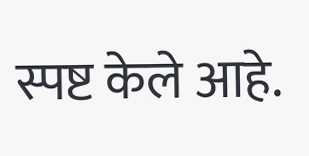स्पष्ट केले आहे.